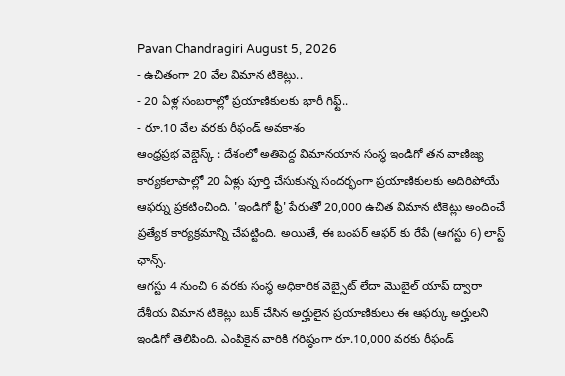Pavan Chandragiri August 5, 2026
- ఉచితంగా 20 వేల విమాన టికెట్లు..
- 20 ఏళ్ల సంబరాల్లో ప్రయాణికులకు భారీ గిఫ్ట్..
- రూ.10 వేల వరకు రీఫండ్ అవకాశం
ఆంధ్రప్రభ వెబ్డెస్క్ : దేశంలో అతిపెద్ద విమానయాన సంస్థ ఇండిగో తన వాణిజ్య కార్యకలాపాల్లో 20 ఏళ్లు పూర్తి చేసుకున్న సందర్భంగా ప్రయాణికులకు అదిరిపోయే ఆఫర్ను ప్రకటించింది. 'ఇండిగో ఫ్రీ' పేరుతో 20,000 ఉచిత విమాన టికెట్లు అందించే ప్రత్యేక కార్యక్రమాన్ని చేపట్టింది. అయితే, ఈ బంపర్ ఆఫర్ కు రేపే (ఆగస్టు 6) లాస్ట్ ఛాన్స్.
ఆగస్టు 4 నుంచి 6 వరకు సంస్థ అధికారిక వెబ్సైట్ లేదా మొబైల్ యాప్ ద్వారా దేశీయ విమాన టికెట్లు బుక్ చేసిన అర్హులైన ప్రయాణికులు ఈ ఆఫర్కు అర్హులని ఇండిగో తెలిపింది. ఎంపికైన వారికి గరిష్ఠంగా రూ.10,000 వరకు రీఫండ్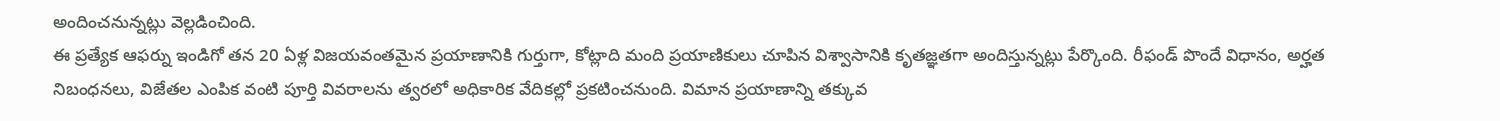అందించనున్నట్లు వెల్లడించింది.
ఈ ప్రత్యేక ఆఫర్ను ఇండిగో తన 20 ఏళ్ల విజయవంతమైన ప్రయాణానికి గుర్తుగా, కోట్లాది మంది ప్రయాణికులు చూపిన విశ్వాసానికి కృతజ్ఞతగా అందిస్తున్నట్లు పేర్కొంది. రీఫండ్ పొందే విధానం, అర్హత నిబంధనలు, విజేతల ఎంపిక వంటి పూర్తి వివరాలను త్వరలో అధికారిక వేదికల్లో ప్రకటించనుంది. విమాన ప్రయాణాన్ని తక్కువ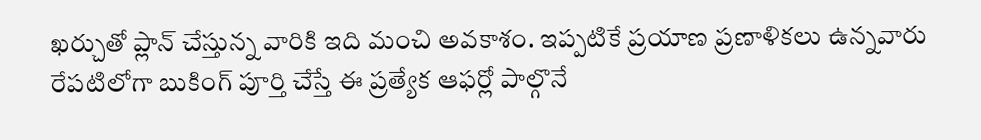ఖర్చుతో ప్లాన్ చేస్తున్న వారికి ఇది మంచి అవకాశం. ఇప్పటికే ప్రయాణ ప్రణాళికలు ఉన్నవారు రేపటిలోగా బుకింగ్ పూర్తి చేస్తే ఈ ప్రత్యేక ఆఫర్లో పాల్గొనే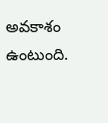అవకాశం ఉంటుంది.